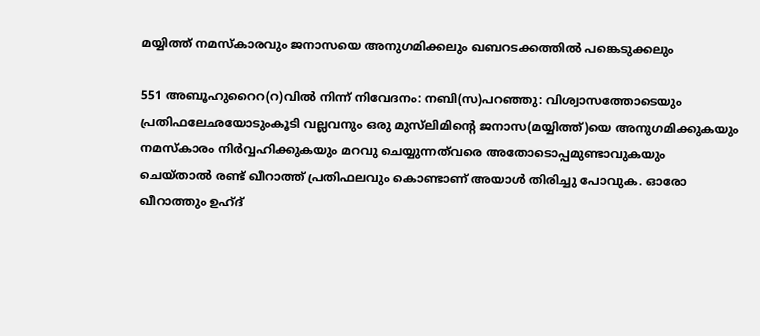മയ്യിത്ത് നമസ്‌കാരവും ജനാസയെ അനുഗമിക്കലും ഖബറടക്കത്തിൽ പങ്കെടുക്കലും

551 അബൂഹുറൈറ(റ)വിൽ നിന്ന് നിവേദനം: നബി(സ)പറഞ്ഞു: വിശ്വാസത്തോടെയും പ്രതിഫലേഛയോടുംകൂടി വല്ലവനും ഒരു മുസ്‌ലിമിന്റെ ജനാസ(മയ്യിത്ത്)യെ അനുഗമിക്കുകയും നമസ്‌കാരം നിർവ്വഹിക്കുകയും മറവു ചെയ്യുന്നത്‌വരെ അതോടൊപ്പമുണ്ടാവുകയും ചെയ്താൽ രണ്ട് ഖീറാത്ത് പ്രതിഫലവും കൊണ്ടാണ് അയാൾ തിരിച്ചു പോവുക. ഓരോ ഖീറാത്തും ഉഹ്ദ്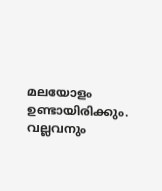മലയോളം ഉണ്ടായിരിക്കും. വല്ലവനും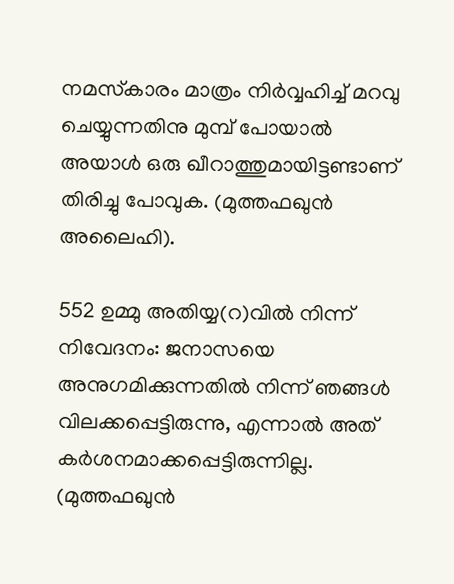നമസ്‌കാരം മാത്രം നിർവ്വഹിച്ച് മറവു ചെയ്യുന്നതിനു മുമ്പ് പോയാൽ അയാൾ ഒരു ഖീറാത്തുമായിട്ടണ്ടാണ് തിരിച്ചു പോവുക. (മുത്തഫഖുൻ അലൈഹി).

552 ഉമ്മു അതിയ്യ(റ)വിൽ നിന്ന് നിവേദനം: ജനാസയെ അനുഗമിക്കുന്നതിൽ നിന്ന് ഞങ്ങൾ വിലക്കപ്പെട്ടിരുന്നു, എന്നാൽ അത് കർശനമാക്കപ്പെട്ടിരുന്നില്ല. (മുത്തഫഖുൻ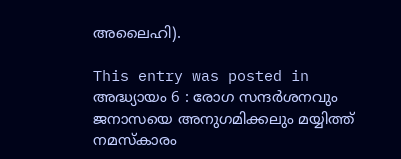അലൈഹി).

This entry was posted in അദ്ധ്യായം 6 : രോഗ സന്ദർശനവും ജനാസയെ അനുഗമിക്കലും മയ്യിത്ത് നമസ്‌കാരം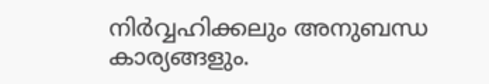നിർവ്വഹിക്കലും അനുബന്ധ കാര്യങ്ങളും.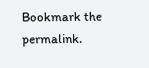Bookmark the permalink.